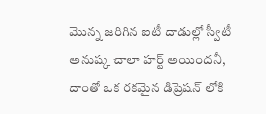మొన్న జరిగిన ఐటీ దాడుల్లో స్వీటీ అనుష్క చాలా హర్ట్ అయిందనీ, దాంతో ఒక రకమైన డిప్రెషన్ లోకి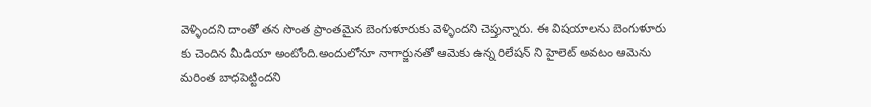వెళ్ళిందని దాంతో తన సొంత ప్రాంతమైన బెంగుళూరుకు వెళ్ళిందని చెప్తున్నారు. ఈ విషయాలను బెంగుళూరు కు చెందిన మీడియా అంటోంది.అందులోనూ నాగార్జునతో ఆమెకు ఉన్న రిలేషన్ ని హైలెట్ అవటం ఆమెను మరింత బాధపెట్టిందని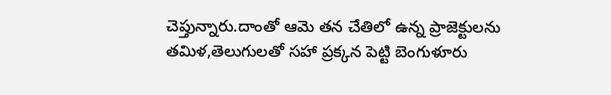చెప్తున్నారు.దాంతో ఆమె తన చేతిలో ఉన్న ప్రాజెక్టులను తమిళ,తెలుగులతో సహా ప్రక్కన పెట్టి బెంగుళూరు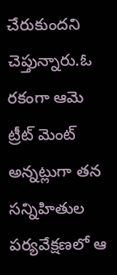చేరుకుందని చెప్తున్నారు.ఓ రకంగా ఆమె ట్రీట్ మెంట్ అన్నట్లుగా తన సన్నిహితుల పర్యవేక్షణలో ఆ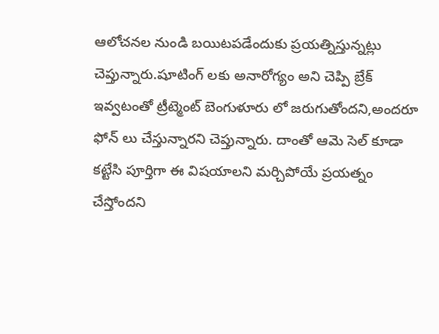ఆలోచనల నుండి బయిటపడేందుకు ప్రయత్నిస్తున్నట్లు చెప్తున్నారు.షూటింగ్ లకు అనారోగ్యం అని చెప్పి బ్రేక్ ఇవ్వటంతో ట్రీట్మెంట్ బెంగుళూరు లో జరుగుతోందని,అందరూ ఫోన్ లు చేస్తున్నారని చెప్తున్నారు. దాంతో ఆమె సెల్ కూడా కట్టేసి పూర్తిగా ఈ విషయాలని మర్చిపోయే ప్రయత్నం చేస్తోందని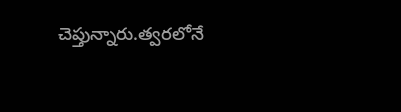చెప్తున్నారు.త్వరలోనే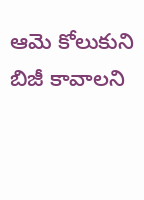ఆమె కోలుకుని బిజీ కావాలని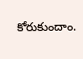కోరుకుందాం.